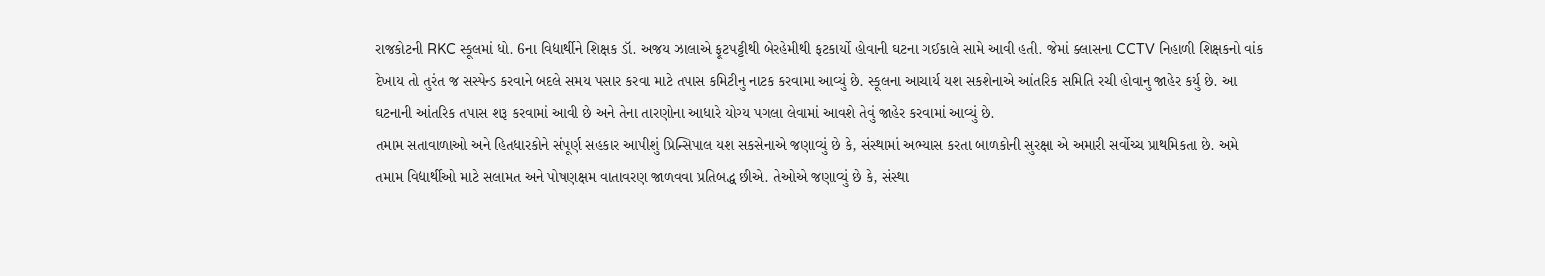રાજકોટની RKC સ્કૂલમાં ધો. 6ના વિદ્યાર્થીને શિક્ષક ડૉ. અજય ઝાલાએ ફૂટપટ્ટીથી બેરહેમીથી ફટકાર્યો હોવાની ઘટના ગઈકાલે સામે આવી હતી. જેમાં ક્લાસના CCTV નિહાળી શિક્ષકનો વાંક દેખાય તો તુરંત જ સસ્પેન્ડ કરવાને બદલે સમય પસાર કરવા માટે તપાસ કમિટીનુ નાટક કરવામા આવ્યું છે. સ્કૂલના આચાર્ય યશ સકશેનાએ આંતરિક સમિતિ રચી હોવાનુ જાહેર કર્યુ છે. આ ઘટનાની આંતરિક તપાસ શરૂ કરવામાં આવી છે અને તેના તારણોના આધારે યોગ્ય પગલા લેવામાં આવશે તેવું જાહેર કરવામાં આવ્યું છે.
તમામ સતાવાળાઓ અને હિતધારકોને સંપૂર્ણ સહકાર આપીશું પ્રિન્સિપાલ યશ સકસેનાએ જણાવ્યું છે કે, સંસ્થામાં અભ્યાસ કરતા બાળકોની સુરક્ષા એ અમારી સર્વોચ્ચ પ્રાથમિકતા છે. અમે તમામ વિદ્યાર્થીઓ માટે સલામત અને પોષણક્ષમ વાતાવરણ જાળવવા પ્રતિબદ્ધ છીએ. તેઓએ જણાવ્યું છે કે, સંસ્થા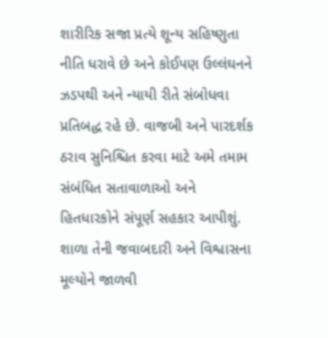શારીરિક સજા પ્રત્યે શૂન્ય સહિષ્ણુતા નીતિ ધરાવે છે અને કોઈપણ ઉલ્લંઘનને ઝડપથી અને ન્યાયી રીતે સંબોધવા પ્રતિબદ્ધ રહે છે. વાજબી અને પારદર્શક ઠરાવ સુનિશ્ચિત કરવા માટે અમે તમામ સંબંધિત સતાવાળાઓ અને હિતધારકોને સંપૂર્ણ સહકાર આપીશું. શાળા તેની જવાબદારી અને વિશ્વાસના મૂલ્યોને જાળવી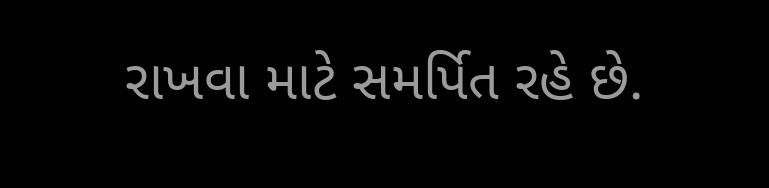રાખવા માટે સમર્પિત રહે છે.